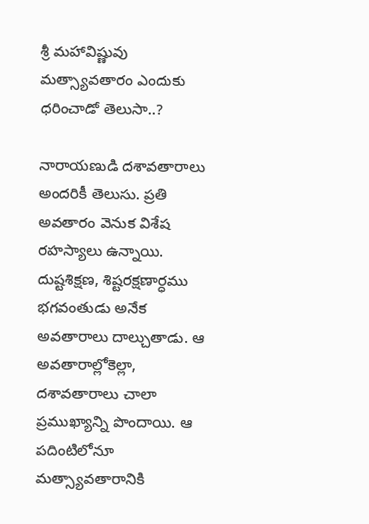శ్రీ మ‌హావిష్ణువు మ‌త్స్యావ‌తారం ఎందుకు ధ‌రించాడో తెలుసా..?

నారాయణుడి దశావతారాలు అందరికీ తెలుసు. ప్రతి అవతారం వెనుక‌ విశేష రహస్యాలు ఉన్నాయి. దుష్టశిక్షణ, శిష్టరక్షణార్ధము భగవంతుడు అనేక అవతారాలు దాల్చుతాడు. ఆ అవతారాల్లోకెల్లా, దశావతారాలు చాలా ప్రముఖ్యాన్ని పొందాయి. ఆ పదింటిలోనూ మత్స్యావతారానికి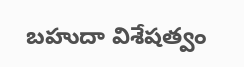బహుదా విశేషత్వం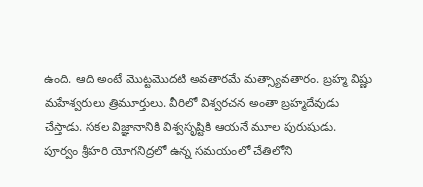ఉంది. ఆది అంటే మొట్టమొదటి అవతారమే మత్స్యావతారం. బ్రహ్మ విష్ణు మహేశ్వరులు త్రిమూర్తులు. వీరిలో విశ్వరచన అంతా బ్రహ్మదేవుడు చేస్తాడు. సకల విజ్ఞానానికి విశ్వసృష్టికి ఆయనే మూల పురుషుడు. పూర్వం శ్రీహరి యోగనిద్రలో ఉన్న సమయంలో చేతిలోని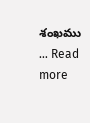శంఖము … Read more